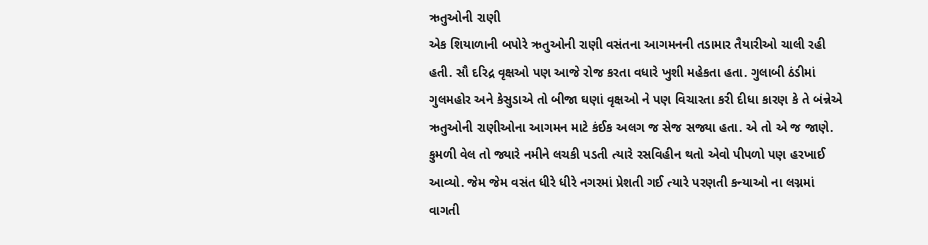ઋતુઓની રાણી
એક શિયાળાની બપોરે ઋતુઓની રાણી વસંતના આગમનની તડામાર તૈયારીઓ ચાલી રહી હતી. સૌ દરિદ્ર વૃક્ષઓ પણ આજે રોજ કરતા વધારે ખુશી મહેકતા હતા. ગુલાબી ઠંડીમાં ગુલમહોર અને કેસુડાએ તો બીજા ઘણાં વૃક્ષઓ ને પણ વિચારતા કરી દીધા કારણ કે તે બંન્નેએ ઋતુઓની રાણીઓના આગમન માટે કંઈક અલગ જ સેજ સજ્યા હતા. એ તો એ જ જાણે. કુમળી વેલ તો જ્યારે નમીને લચકી પડતી ત્યારે રસવિહીન થતો એવો પીપળો પણ હરખાઈ આવ્યો. જેમ જેમ વસંત ધીરે ધીરે નગરમાં પ્રેશતી ગઈ ત્યારે પરણતી કન્યાઓ ના લગ્નમાં વાગતી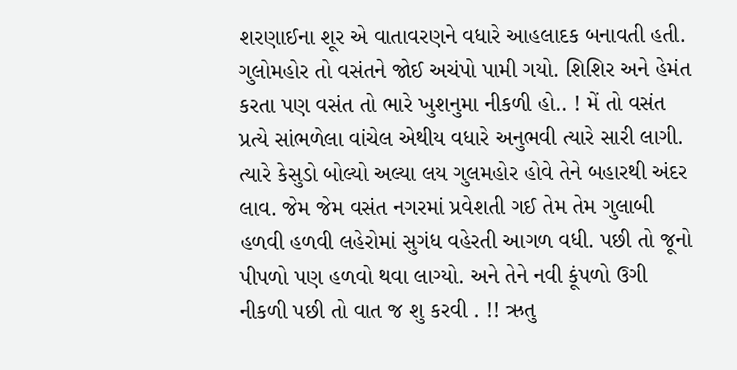શરણાઈના શૂર એ વાતાવરણને વધારે આહલાદક બનાવતી હતી. ગુલોમહોર તો વસંતને જોઈ અચંપો પામી ગયો. શિશિર અને હેમંત કરતા પણ વસંત તો ભારે ખુશનુમા નીકળી હો.. ! મેં તો વસંત પ્રત્યે સાંભળેલા વાંચેલ એથીય વધારે અનુભવી ત્યારે સારી લાગી.
ત્યારે કેસુડો બોલ્યો અલ્યા લય ગુલમહોર હોવે તેને બહારથી અંદર લાવ. જેમ જેમ વસંત નગરમાં પ્રવેશતી ગઈ તેમ તેમ ગુલાબી હળવી હળવી લહેરોમાં સુગંધ વહેરતી આગળ વધી. પછી તો જૂનો પીપળો પણ હળવો થવા લાગ્યો. અને તેને નવી કૂંપળો ઉગી નીકળી પછી તો વાત જ શુ કરવી . !! ઋતુ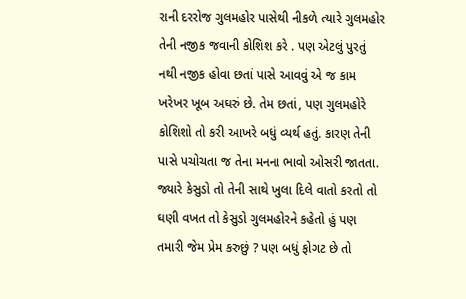રાની દરરોજ ગુલમહોર પાસેથી નીકળે ત્યારે ગુલમહોર તેની નજીક જવાની કોશિશ કરે . પણ એટલું પુરતું નથી નજીક હોવા છતાં પાસે આવવું એ જ કામ ખરેખર ખૂબ અઘરું છે. તેમ છતાં, પણ ગુલમહોરે કોશિશો તો કરી આખરે બધું વ્યર્થ હતું. કારણ તેની પાસે પચોચતા જ તેના મનના ભાવો ઓસરી જાતતા. જ્યારે કેસુડો તો તેની સાથે ખુલા દિલે વાતો કરતો તો ઘણી વખત તો કેસુડો ગુલમહોરને કહેતો હું પણ તમારી જેમ પ્રેમ કરુછું ? પણ બધું ફોગટ છે તો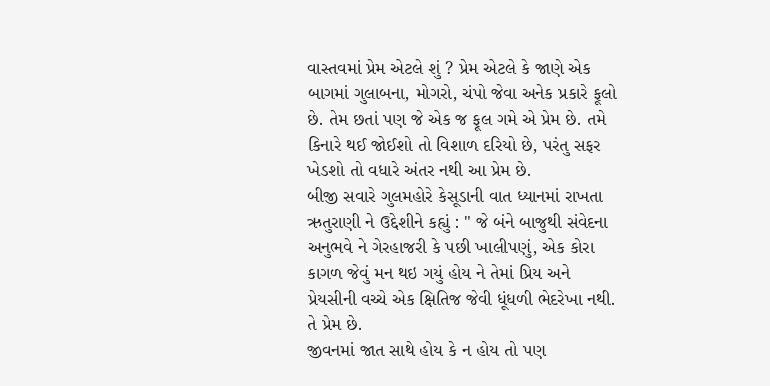વાસ્તવમાં પ્રેમ એટલે શું ? પ્રેમ એટલે કે જાણે એક બાગમાં ગુલાબના, મોગરો, ચંપો જેવા અનેક પ્રકારે ફૂલો છે. તેમ છતાં પણ જે એક જ ફૂલ ગમે એ પ્રેમ છે. તમે કિનારે થઈ જોઈશો તો વિશાળ દરિયો છે, પરંતુ સફર ખેડશો તો વધારે અંતર નથી આ પ્રેમ છે.
બીજી સવારે ગુલમહોરે કેસૂડાની વાત ધ્યાનમાં રાખતા ઋતુરાણી ને ઉદ્દેશીને કહ્યું : " જે બંને બાજુથી સંવેદના અનુભવે ને ગેરહાજરી કે પછી ખાલીપણું, એક કોરા કાગળ જેવું મન થઇ ગયું હોય ને તેમાં પ્રિય અને પ્રેયસીની વચ્ચે એક ક્ષિતિજ જેવી ધૂંધળી ભેદરેખા નથી. તે પ્રેમ છે.
જીવનમાં જાત સાથે હોય કે ન હોય તો પણ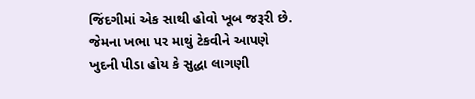જિંદગીમાં એક સાથી હોવો ખૂબ જરૂરી છે. જેમના ખભા પર માથું ટેકવીને આપણે ખુદની પીડા હોય કે સુદ્ધા લાગણી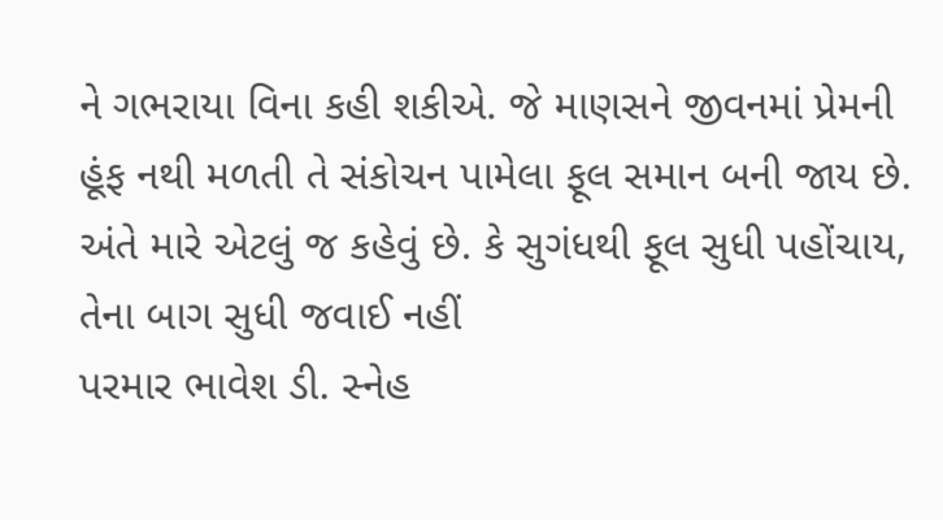ને ગભરાયા વિના કહી શકીએ. જે માણસને જીવનમાં પ્રેમની હૂંફ નથી મળતી તે સંકોચન પામેલા ફૂલ સમાન બની જાય છે.
અંતે મારે એટલું જ કહેવું છે. કે સુગંધથી ફૂલ સુધી પહોંચાય, તેના બાગ સુધી જવાઈ નહીં
પરમાર ભાવેશ ડી. સ્નેહ